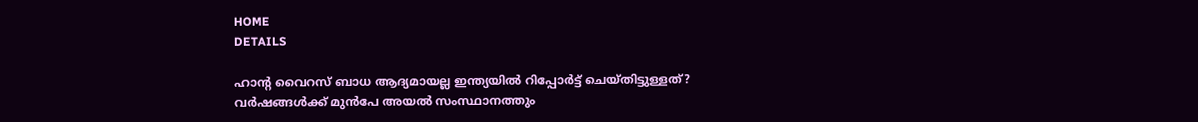HOME
DETAILS

ഹാന്റ വൈറസ് ബാധ ആദ്യമായല്ല ഇന്ത്യയില്‍ റിപ്പോര്‍ട്ട് ചെയ്തിട്ടുള്ളത്? വര്‍ഷങ്ങള്‍ക്ക് മുന്‍പേ അയല്‍ സംസ്ഥാനത്തും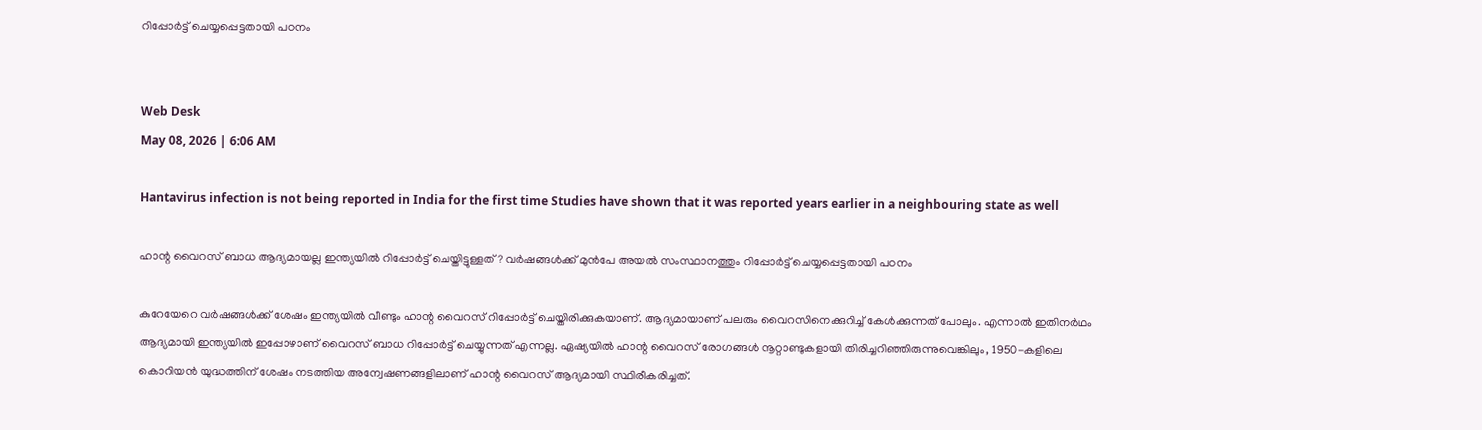റിപ്പോര്‍ട്ട് ചെയ്യപ്പെട്ടതായി പഠനം


Web Desk
May 08, 2026 | 6:06 AM

Hantavirus infection is not being reported in India for the first time Studies have shown that it was reported years earlier in a neighbouring state as well

ഹാന്റ വൈറസ് ബാധ ആദ്യമായല്ല ഇന്ത്യയില്‍ റിപ്പോര്‍ട്ട് ചെയ്തിട്ടുള്ളത്? വര്‍ഷങ്ങള്‍ക്ക് മുന്‍പേ അയല്‍ സംസ്ഥാനത്തും റിപ്പോര്‍ട്ട് ചെയ്യപ്പെട്ടതായി പഠനം

കുറേയേറെ വര്‍ഷങ്ങള്‍ക്ക് ശേഷം ഇന്ത്യയില്‍ വീണ്ടും ഹാന്റ വൈറസ് റിപ്പോര്‍ട്ട് ചെയ്തിരിക്കുകയാണ്. ആദ്യമായാണ് പലരും വൈറസിനെക്കുറിച്ച് കേള്‍ക്കുന്നത് പോലും. എന്നാല്‍ ഇതിനര്‍ഥം ആദ്യമായി ഇന്ത്യയില്‍ ഇപ്പോഴാണ് വൈറസ് ബാധ റിപ്പോര്‍ട്ട് ചെയ്യുന്നത് എന്നല്ല. ഏഷ്യയില്‍ ഹാന്റ വൈറസ് രോഗങ്ങള്‍ നൂറ്റാണ്ടുകളായി തിരിച്ചറിഞ്ഞിരുന്നുവെങ്കിലും, 1950-കളിലെ കൊറിയന്‍ യുദ്ധത്തിന് ശേഷം നടത്തിയ അന്വേഷണങ്ങളിലാണ് ഹാന്റ വൈറസ് ആദ്യമായി സ്ഥിരീകരിച്ചത്.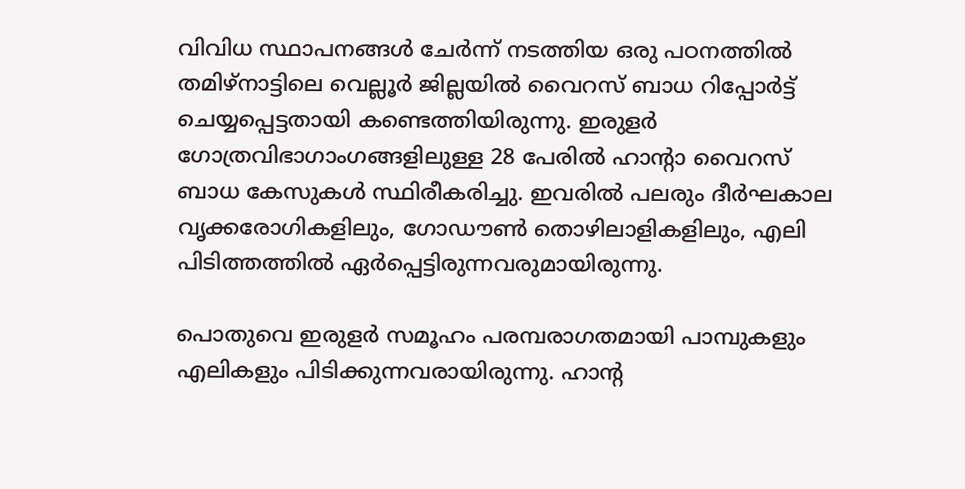വിവിധ സ്ഥാപനങ്ങള്‍ ചേര്‍ന്ന് നടത്തിയ ഒരു പഠനത്തില്‍ തമിഴ്‌നാട്ടിലെ വെല്ലൂര്‍ ജില്ലയില്‍ വൈറസ് ബാധ റിപ്പോര്‍ട്ട് ചെയ്യപ്പെട്ടതായി കണ്ടെത്തിയിരുന്നു. ഇരുളര്‍ ഗോത്രവിഭാഗാംഗങ്ങളിലുള്ള 28 പേരില്‍ ഹാന്റാ വൈറസ് ബാധ കേസുകള്‍ സ്ഥിരീകരിച്ചു. ഇവരില്‍ പലരും ദീര്‍ഘകാല വൃക്കരോഗികളിലും, ഗോഡൗണ്‍ തൊഴിലാളികളിലും, എലി പിടിത്തത്തില്‍ ഏര്‍പ്പെട്ടിരുന്നവരുമായിരുന്നു.

പൊതുവെ ഇരുളര്‍ സമൂഹം പരമ്പരാഗതമായി പാമ്പുകളും എലികളും പിടിക്കുന്നവരായിരുന്നു. ഹാന്റ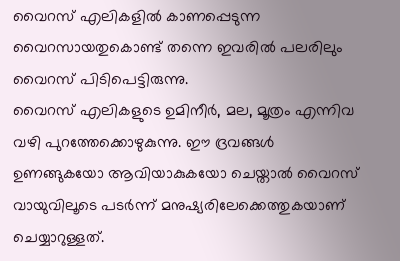വൈറസ് എലികളില്‍ കാണപ്പെടുന്ന വൈറസായതുകൊണ്ട് തന്നെ ഇവരില്‍ പലരിലും വൈറസ് പിടിപെട്ടിരുന്നു.
വൈറസ് എലികളുടെ ഉമിനീര്‍, മല, മൂത്രം എന്നിവ വഴി പുറത്തേക്കൊഴുകുന്നു. ഈ ദ്രവങ്ങള്‍ ഉണങ്ങുകയോ ആവിയാകുകയോ ചെയ്താല്‍ വൈറസ് വായുവിലൂടെ പടര്‍ന്ന് മനുഷ്യരിലേക്കെത്തുകയാണ് ചെയ്യാറുള്ളത്.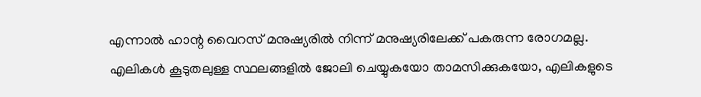എന്നാല്‍ ഹാന്റ വൈറസ് മനുഷ്യരില്‍ നിന്ന് മനുഷ്യരിലേക്ക് പകരുന്ന രോഗമല്ല. എലികള്‍ കൂടുതലുള്ള സ്ഥലങ്ങളില്‍ ജോലി ചെയ്യുകയോ താമസിക്കുകയോ, എലികളുടെ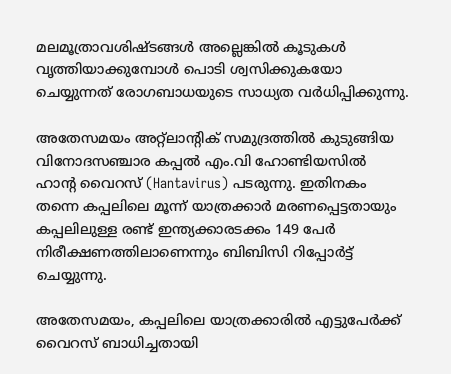മലമൂത്രാവശിഷ്ടങ്ങള്‍ അല്ലെങ്കില്‍ കൂടുകള്‍ വൃത്തിയാക്കുമ്പോള്‍ പൊടി ശ്വസിക്കുകയോ ചെയ്യുന്നത് രോഗബാധയുടെ സാധ്യത വര്‍ധിപ്പിക്കുന്നു.

അതേസമയം അറ്റ്‌ലാന്റിക് സമുദ്രത്തിൽ കുടുങ്ങിയ വിനോദസഞ്ചാര കപ്പൽ എം.വി ഹോണ്ടിയസിൽ ഹാന്റ വൈറസ് (Hantavirus) പടരുന്നു. ഇതിനകം തന്നെ കപ്പലിലെ മൂന്ന് യാത്രക്കാർ മരണപ്പെട്ടതായും കപ്പലിലുള്ള രണ്ട് ഇന്ത്യക്കാരടക്കം 149 പേർ നിരീക്ഷണത്തിലാണെന്നും ബിബിസി റിപ്പോർട്ട് ചെയ്യുന്നു.

അതേസമയം, കപ്പലിലെ യാത്രക്കാരിൽ എട്ടുപേർക്ക് വൈറസ് ബാധിച്ചതായി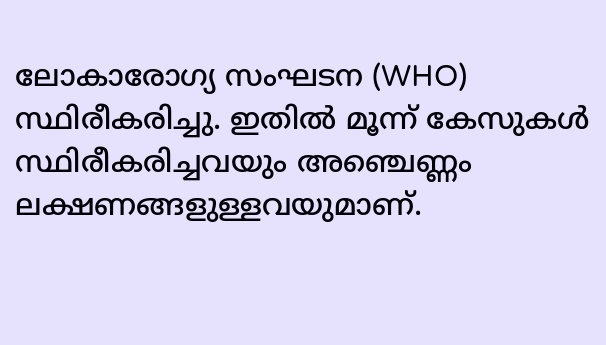ലോകാരോഗ്യ സംഘടന (WHO) സ്ഥിരീകരിച്ചു. ഇതിൽ മൂന്ന് കേസുകൾ സ്ഥിരീകരിച്ചവയും അഞ്ചെണ്ണം ലക്ഷണങ്ങളുള്ളവയുമാണ്.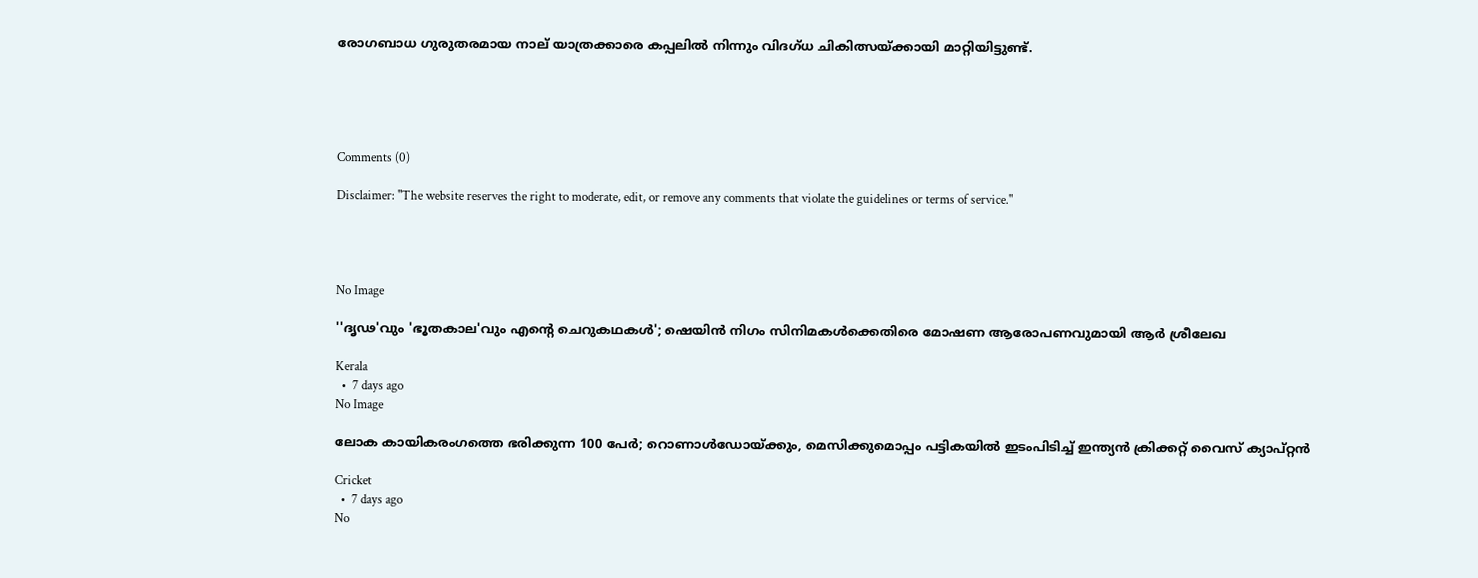രോഗബാധ ഗുരുതരമായ നാല് യാത്രക്കാരെ കപ്പലിൽ നിന്നും വിദഗ്ധ ചികിത്സയ്ക്കായി മാറ്റിയിട്ടുണ്ട്.





Comments (0)

Disclaimer: "The website reserves the right to moderate, edit, or remove any comments that violate the guidelines or terms of service."




No Image

''ദൃഢ'വും 'ഭൂതകാല'വും എന്റെ ചെറുകഥകള്‍'; ഷെയിന്‍ നിഗം സിനിമകള്‍ക്കെതിരെ മോഷണ ആരോപണവുമായി ആര്‍ ശ്രീലേഖ

Kerala
  •  7 days ago
No Image

ലോക കായികരംഗത്തെ ഭരിക്കുന്ന 100 പേർ; റൊണാൾഡോയ്ക്കും, മെസിക്കുമൊപ്പം പട്ടികയിൽ ഇടംപിടിച്ച് ഇന്ത്യൻ ക്രിക്കറ്റ് വൈസ് ക്യാപ്റ്റൻ

Cricket
  •  7 days ago
No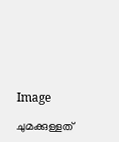Image

ചുമക്കുള്ളത്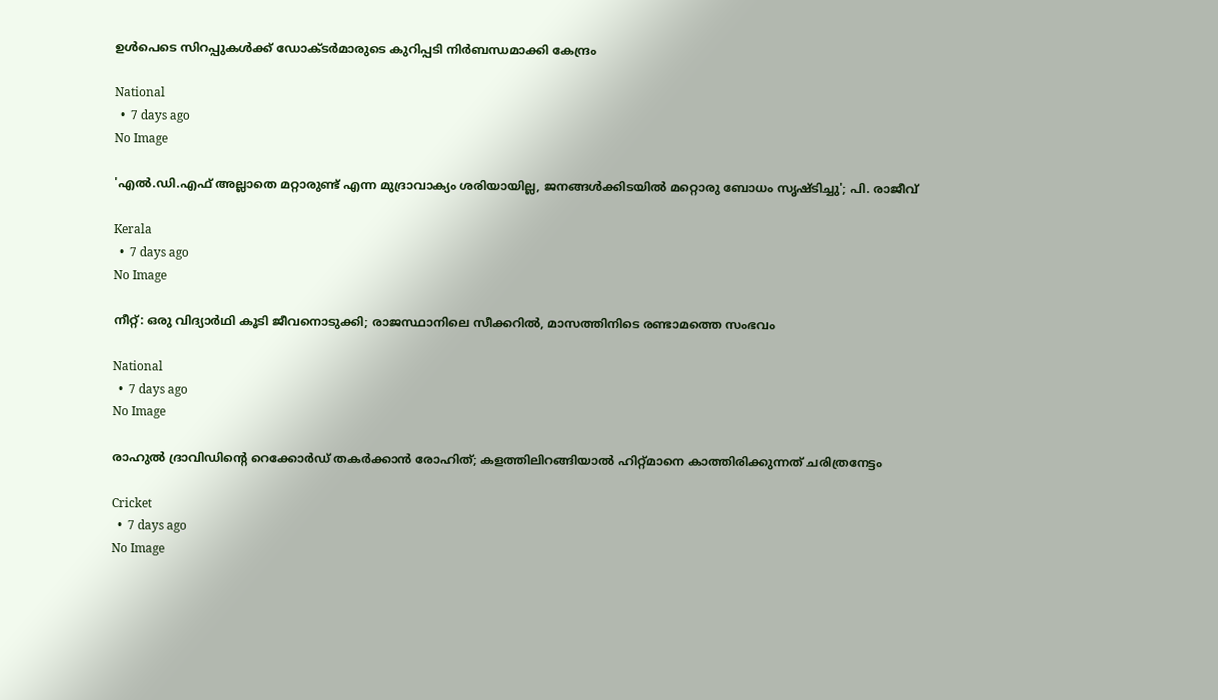ഉൾപെടെ സിറപ്പുകൾക്ക് ഡോക്ടർമാരുടെ കുറിപ്പടി നിർബന്ധമാക്കി കേന്ദ്രം

National
  •  7 days ago
No Image

'എല്‍.ഡി.എഫ് അല്ലാതെ മറ്റാരുണ്ട് എന്ന മുദ്രാവാക്യം ശരിയായില്ല, ജനങ്ങള്‍ക്കിടയില്‍ മറ്റൊരു ബോധം സൃഷ്ടിച്ചു'; പി. രാജീവ്

Kerala
  •  7 days ago
No Image

നീറ്റ്: ഒരു വിദ്യാര്‍ഥി കൂടി ജീവനൊടുക്കി; രാജസ്ഥാനിലെ സീക്കറില്‍, മാസത്തിനിടെ രണ്ടാമത്തെ സംഭവം

National
  •  7 days ago
No Image

രാഹുൽ ദ്രാവിഡിന്റെ റെക്കോർഡ് തകർക്കാൻ രോഹിത്; കളത്തിലിറങ്ങിയാൽ ഹിറ്റ്മാനെ കാത്തിരിക്കുന്നത് ചരിത്രനേട്ടം

Cricket
  •  7 days ago
No Image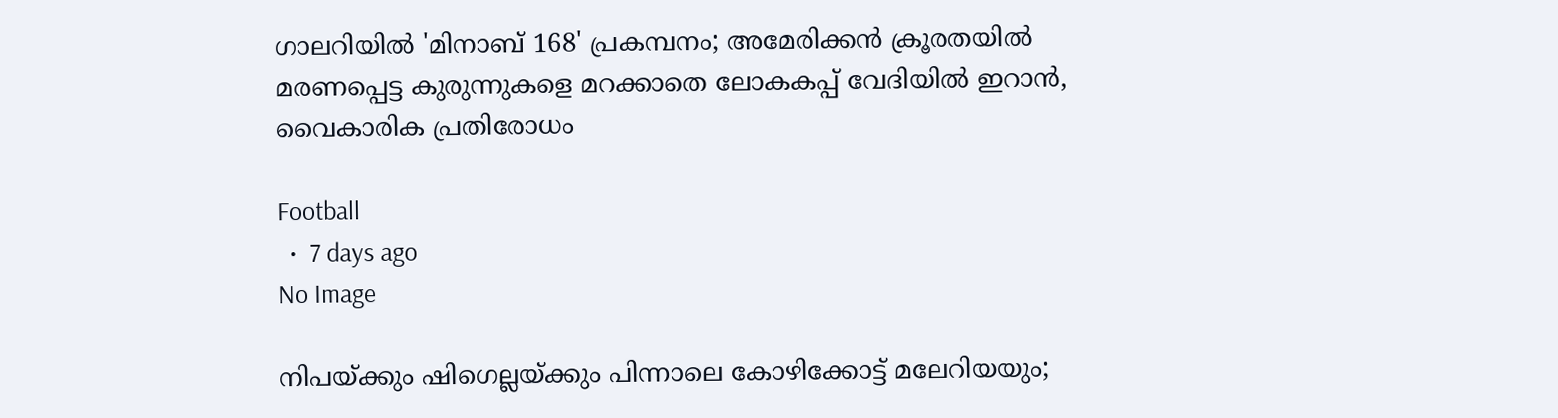ഗാലറിയിൽ 'മിനാബ് 168' പ്രകമ്പനം; അമേരിക്കൻ ക്രൂരതയിൽ മരണപ്പെട്ട കുരുന്നുകളെ മറക്കാതെ ലോകകപ്പ് വേദിയിൽ ഇറാൻ, വൈകാരിക പ്രതിരോധം

Football
  •  7 days ago
No Image

നിപയ്ക്കും ഷിഗെല്ലയ്ക്കും പിന്നാലെ കോഴിക്കോട്ട് മലേറിയയും;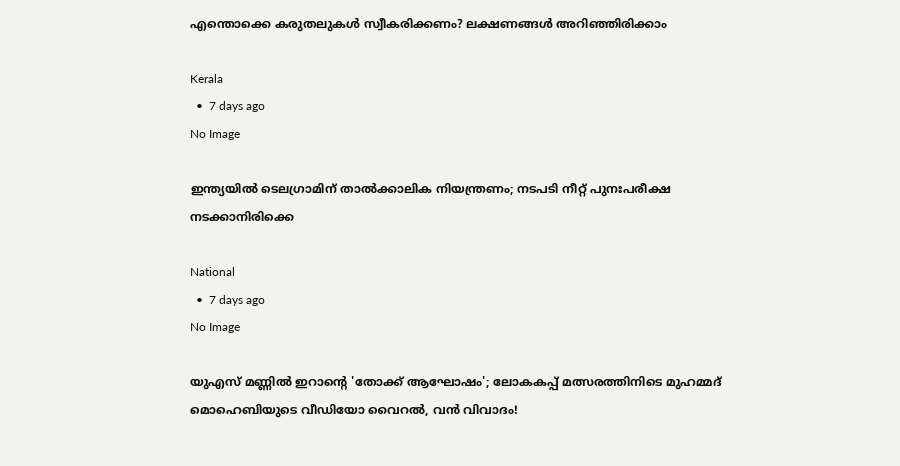എന്തൊക്കെ കരുതലുകള്‍ സ്വീകരിക്കണം? ലക്ഷണങ്ങള്‍ അറിഞ്ഞിരിക്കാം

Kerala
  •  7 days ago
No Image

ഇന്ത്യയില്‍ ടെലഗ്രാമിന് താല്‍ക്കാലിക നിയന്ത്രണം; നടപടി നീറ്റ് പുനഃപരീക്ഷ നടക്കാനിരിക്കെ

National
  •  7 days ago
No Image

യുഎസ് മണ്ണിൽ ഇറാന്റെ 'തോക്ക് ആഘോഷം'; ലോകകപ്പ് മത്സരത്തിനിടെ മുഹമ്മദ് മൊഹെബിയുടെ വീഡിയോ വൈറൽ, വൻ വിവാദം!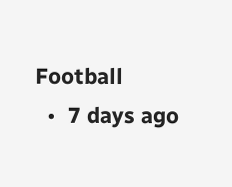Football
  •  7 days ago